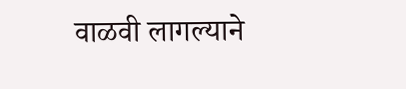वाळवी लागल्याने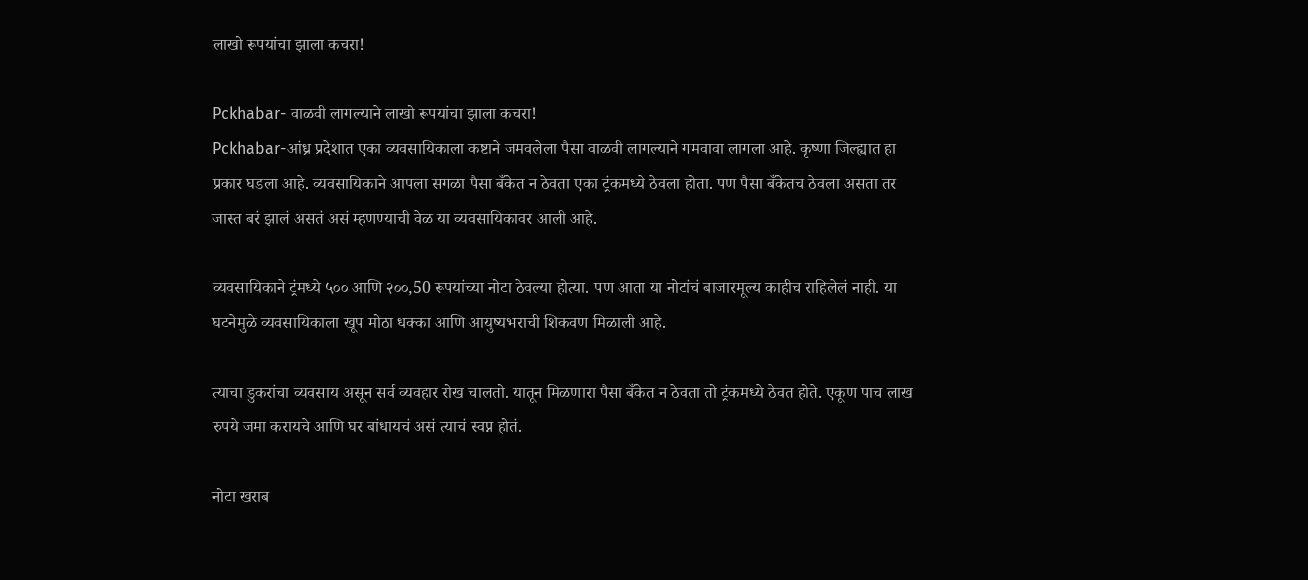लाखो रूपयांचा झाला कचरा!

Pckhabar- वाळवी लागल्याने लाखो रूपयांचा झाला कचरा!
Pckhabar-आंध्र प्रदेशात एका व्यवसायिकाला कष्टाने जमवलेला पैसा वाळवी लागल्याने गमवावा लागला आहे. कृष्णा जिल्ह्यात हा प्रकार घडला आहे. व्यवसायिकाने आपला सगळा पैसा बँकेत न ठेवता एका ट्रंकमध्ये ठेवला होता. पण पैसा बँकेतच ठेवला असता तर जास्त बरं झालं असतं असं म्हणण्याची वेळ या व्यवसायिकावर आली आहे.

व्यवसायिकाने ट्रंमध्ये ५०० आणि २००,50 रूपयांच्या नोटा ठेवल्या होत्या. पण आता या नोटांचं बाजारमूल्य काहीच राहिलेलं नाही. या घटनेमुळे व्यवसायिकाला खूप मोठा धक्का आणि आयुष्यभराची शिकवण मिळाली आहे.

त्याचा डुकरांचा व्यवसाय असून सर्व व्यवहार रोख चालतो. यातून मिळणारा पैसा बँकेत न ठेवता तो ट्रंकमध्ये ठेवत होते. एकूण पाच लाख रुपये जमा करायचे आणि घर बांधायचं असं त्याचं स्वप्न होतं.

नोटा खराब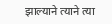झाल्याने त्याने त्या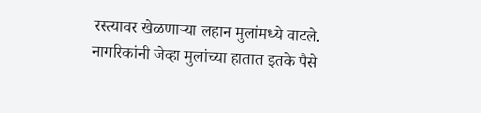रस्त्यावर खेळणाऱ्या लहान मुलांमध्ये वाटले. नागरिकांनी जेव्हा मुलांच्या हातात इतके पैसे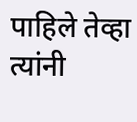पाहिले तेव्हा त्यांनी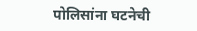पोलिसांना घटनेची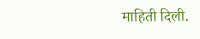माहिती दिली.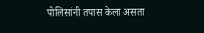पोलिसांनी तपास केला असता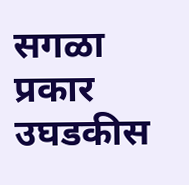सगळा प्रकार उघडकीस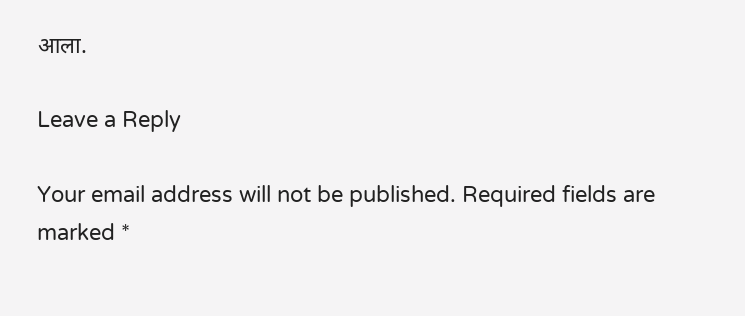आला.

Leave a Reply

Your email address will not be published. Required fields are marked *